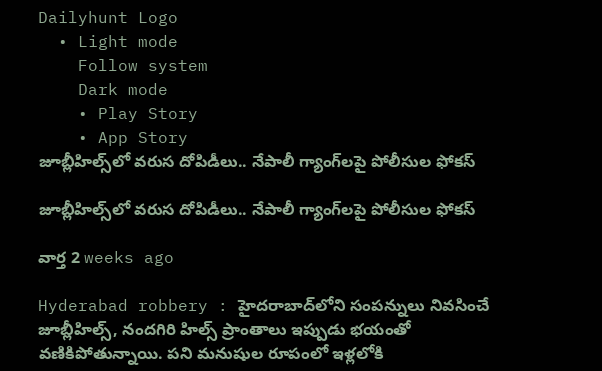Dailyhunt Logo
  • Light mode
    Follow system
    Dark mode
    • Play Story
    • App Story
జూబ్లీహిల్స్‌లో వరుస దోపిడీలు.. నేపాలీ గ్యాంగ్‌లపై పోలీసుల ఫోకస్

జూబ్లీహిల్స్‌లో వరుస దోపిడీలు.. నేపాలీ గ్యాంగ్‌లపై పోలీసుల ఫోకస్

వార్త 2 weeks ago

Hyderabad robbery : హైదరాబాద్‌లోని సంపన్నులు నివసించే జూబ్లీహిల్స్, నందగిరి హిల్స్ ప్రాంతాలు ఇప్పుడు భయంతో వణికిపోతున్నాయి. పని మనుషుల రూపంలో ఇళ్లలోకి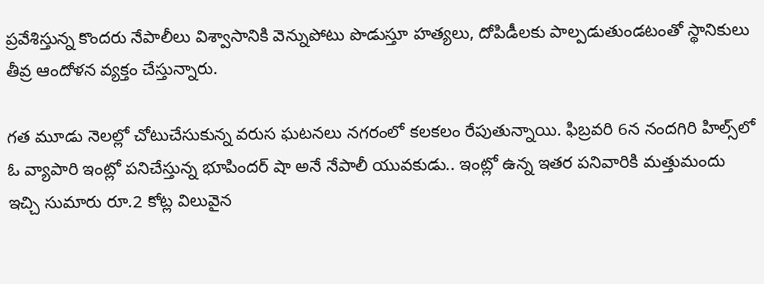ప్రవేశిస్తున్న కొందరు నేపాలీలు విశ్వాసానికి వెన్నుపోటు పొడుస్తూ హత్యలు, దోపిడీలకు పాల్పడుతుండటంతో స్థానికులు తీవ్ర ఆందోళన వ్యక్తం చేస్తున్నారు.

గత మూడు నెలల్లో చోటుచేసుకున్న వరుస ఘటనలు నగరంలో కలకలం రేపుతున్నాయి. ఫిబ్రవరి 6న నందగిరి హిల్స్‌లో ఓ వ్యాపారి ఇంట్లో పనిచేస్తున్న భూపిందర్ షా అనే నేపాలీ యువకుడు.. ఇంట్లో ఉన్న ఇతర పనివారికి మత్తుమందు ఇచ్చి సుమారు రూ.2 కోట్ల విలువైన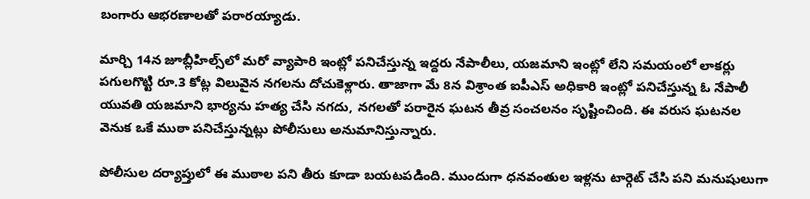బంగారు ఆభరణాలతో పరారయ్యాడు.

మార్చి 14న జూబ్లీహిల్స్‌లో మరో వ్యాపారి ఇంట్లో పనిచేస్తున్న ఇద్దరు నేపాలీలు, యజమాని ఇంట్లో లేని సమయంలో లాకర్లు పగులగొట్టి రూ.3 కోట్ల విలువైన నగలను దోచుకెళ్లారు. తాజాగా మే 8న విశ్రాంత ఐపీఎస్ అధికారి ఇంట్లో పనిచేస్తున్న ఓ నేపాలీ యువతి యజమాని భార్యను హత్య చేసి నగదు, నగలతో పరారైన ఘటన తీవ్ర సంచలనం సృష్టించింది. ఈ వరుస ఘటనల వెనుక ఒకే ముఠా పనిచేస్తున్నట్లు పోలీసులు అనుమానిస్తున్నారు.

పోలీసుల దర్యాప్తులో ఈ ముఠాల పని తీరు కూడా బయటపడింది. ముందుగా ధనవంతుల ఇళ్లను టార్గెట్ చేసి పని మనుషులుగా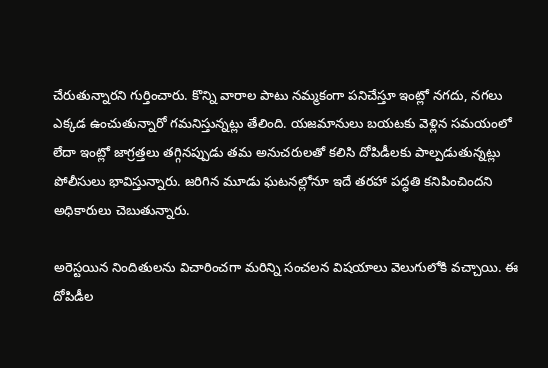చేరుతున్నారని గుర్తించారు. కొన్ని వారాల పాటు నమ్మకంగా పనిచేస్తూ ఇంట్లో నగదు, నగలు ఎక్కడ ఉంచుతున్నారో గమనిస్తున్నట్లు తేలింది. యజమానులు బయటకు వెళ్లిన సమయంలో లేదా ఇంట్లో జాగ్రత్తలు తగ్గినప్పుడు తమ అనుచరులతో కలిసి దోపిడీలకు పాల్పడుతున్నట్లు పోలీసులు భావిస్తున్నారు. జరిగిన మూడు ఘటనల్లోనూ ఇదే తరహా పద్ధతి కనిపించిందని అధికారులు చెబుతున్నారు.

అరెస్టయిన నిందితులను విచారించగా మరిన్ని సంచలన విషయాలు వెలుగులోకి వచ్చాయి. ఈ దోపిడీల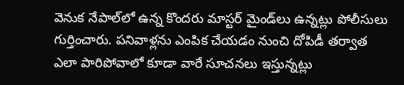వెనుక నేపాల్‌లో ఉన్న కొందరు మాస్టర్ మైండ్‌లు ఉన్నట్లు పోలీసులు గుర్తించారు. పనివాళ్లను ఎంపిక చేయడం నుంచి దోపిడీ తర్వాత ఎలా పారిపోవాలో కూడా వారే సూచనలు ఇస్తున్నట్లు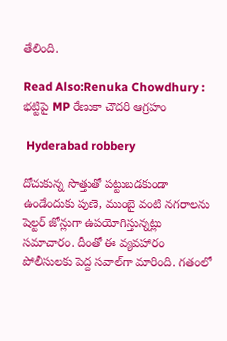తేలింది.

Read Also:Renuka Chowdhury : భట్టిపై MP రేణుకా చౌదరి ఆగ్రహం

 Hyderabad robbery

దోచుకున్న సొత్తుతో పట్టుబడకుండా ఉండేందుకు పుణె, ముంబై వంటి నగరాలను షెల్టర్ జోన్లుగా ఉపయోగిస్తున్నట్లు సమాచారం. దీంతో ఈ వ్యవహారం పోలీసులకు పెద్ద సవాల్‌గా మారింది. గతంలో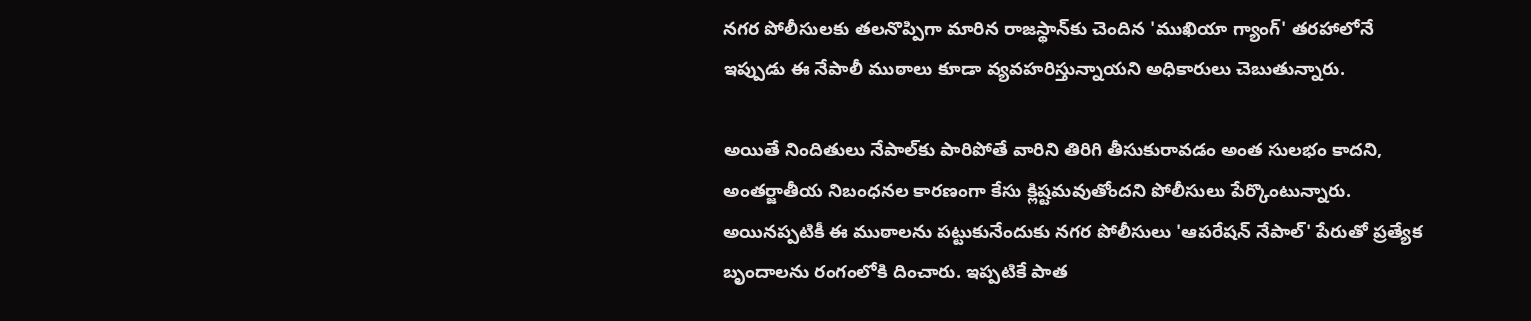నగర పోలీసులకు తలనొప్పిగా మారిన రాజస్థాన్‌కు చెందిన 'ముఖియా గ్యాంగ్' తరహాలోనే ఇప్పుడు ఈ నేపాలీ ముఠాలు కూడా వ్యవహరిస్తున్నాయని అధికారులు చెబుతున్నారు.

అయితే నిందితులు నేపాల్‌కు పారిపోతే వారిని తిరిగి తీసుకురావడం అంత సులభం కాదని, అంతర్జాతీయ నిబంధనల కారణంగా కేసు క్లిష్టమవుతోందని పోలీసులు పేర్కొంటున్నారు. అయినప్పటికీ ఈ ముఠాలను పట్టుకునేందుకు నగర పోలీసులు 'ఆపరేషన్ నేపాల్' పేరుతో ప్రత్యేక బృందాలను రంగంలోకి దించారు. ఇప్పటికే పాత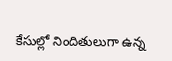కేసుల్లో నిందితులుగా ఉన్న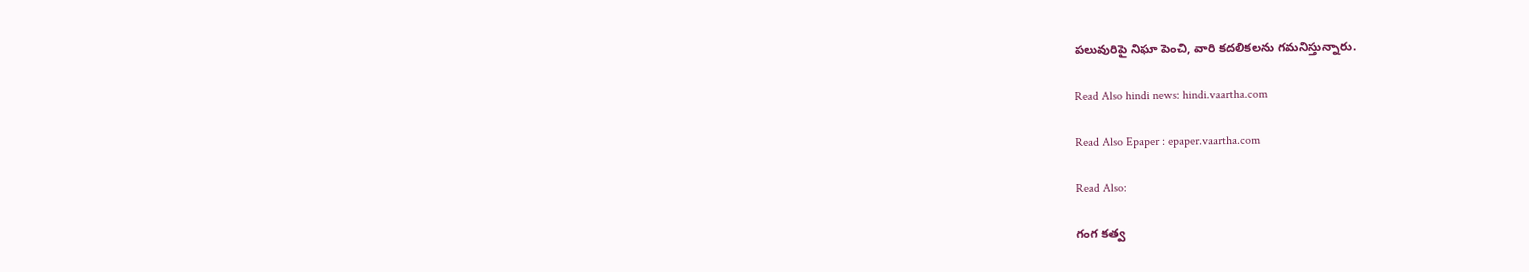పలువురిపై నిఘా పెంచి, వారి కదలికలను గమనిస్తున్నారు.

Read Also hindi news: hindi.vaartha.com

Read Also Epaper : epaper.vaartha.com

Read Also:

గంగ కత్వ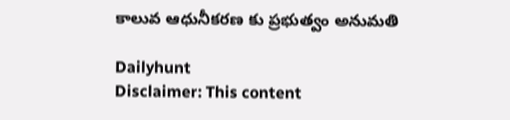కాలువ ఆధునీకరణ కు ప్రభుత్వం అనుమతి

Dailyhunt
Disclaimer: This content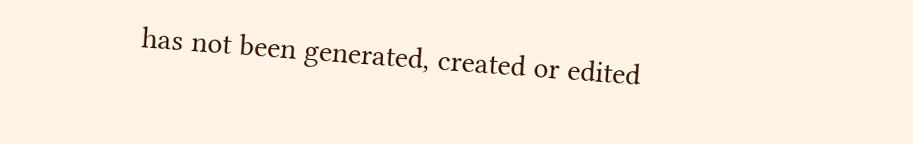has not been generated, created or edited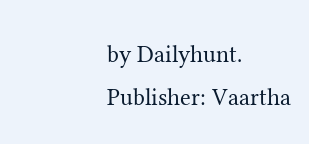by Dailyhunt. Publisher: Vaartha